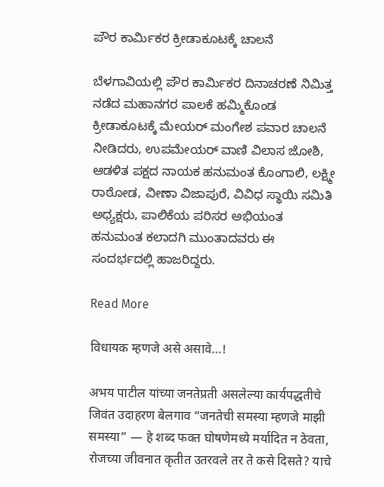ಪೌರ ಕಾರ್ಮಿಕರ ಕ್ರೀಡಾಕೂಟಕ್ಕೆ ಚಾಲನೆ

ಬೆಳಗಾವಿಯಲ್ಲಿ ಪೌರ ಕಾರ್ಮಿಕರ ದಿನಾಚರಣೆ ನಿಮಿತ್ತ ನಡೆದ ಮಹಾನಗರ ಪಾಲಕೆ ಹಮ್ಮಿಕೊಂಡ ಕ್ರೀಡಾಕೂಟಕ್ಕೆ ಮೇಯರ್ ಮಂಗೇಶ ಪವಾರ ಚಾಲನೆ ನೀಡಿದರು, ಉಪಮೇಯರ್ ವಾಣಿ ವಿಲಾಸ ಜೋಶಿ, ಆಡಳಿತ ಪಕ್ಷದ ನಾಯಕ ಹನುಮಂತ ಕೊಂಗಾಲಿ, ಲಕ್ಷ್ಮೀ ರಾಠೋಡ, ವೀಣಾ ವಿಜಾಪುರೆ, ವಿವಿಧ ಸ್ಥಾಯಿ ಸಮಿತಿ ಅಧ್ಯಕ್ಷರು, ಪಾಲಿಕೆಯ ಪರಿಸರ ಅಭಿಯಂತ ಹನುಮಂತ ಕಲಾದಗಿ ಮುಂತಾದವರು ಈ ಸಂದರ್ಭದಲ್ಲಿ ಹಾಜರಿದ್ದರು.

Read More

विधायक म्हणजे असे असावे…!

अभय पाटील यांच्या जनतेप्रती असलेल्या कार्यपद्धतीचे जिवंत उदाहरण बेलगाव “जनतेची समस्या म्हणजे माझी समस्या” — हे शब्द फक्त घोषणेमध्ये मर्यादित न ठेवता, रोजच्या जीवनात कृतीत उतरवले तर ते कसे दिसते? याचे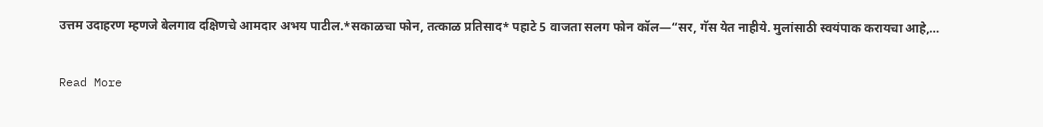उत्तम उदाहरण म्हणजे बेलगाव दक्षिणचे आमदार अभय पाटील.*सकाळचा फोन, तत्काळ प्रतिसाद* पहाटे 5 वाजता सलग फोन कॉल—“सर, गॅस येत नाहीये. मुलांसाठी स्वयंपाक करायचा आहे,…

Read More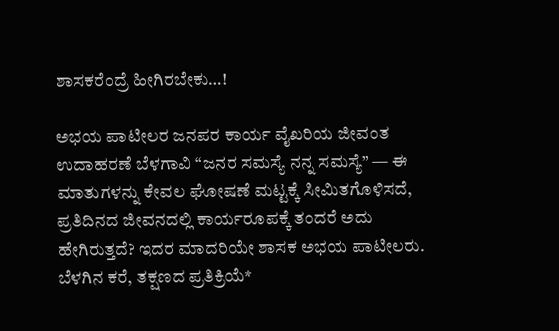ಶಾಸಕರೆಂದ್ರೆ ಹೀಗಿರಬೇಕು…!

ಅಭಯ ಪಾಟೀಲರ ಜನಪರ ಕಾರ್ಯ ವೈಖರಿಯ ಜೀವಂತ ಉದಾಹರಣೆ ಬೆಳಗಾವಿ “ಜನರ ಸಮಸ್ಯೆ ನನ್ನ ಸಮಸ್ಯೆ” — ಈ ಮಾತುಗಳನ್ನು ಕೇವಲ ಘೋಷಣೆ ಮಟ್ಟಕ್ಕೆ ಸೀಮಿತಗೊಳಿಸದೆ, ಪ್ರತಿದಿನದ ಜೀವನದಲ್ಲಿ ಕಾರ್ಯರೂಪಕ್ಕೆ ತಂದರೆ ಅದು ಹೇಗಿರುತ್ತದೆ? ಇದರ ಮಾದರಿಯೇ ಶಾಸಕ ಅಭಯ ಪಾಟೀಲರು. ಬೆಳಗಿನ ಕರೆ, ತಕ್ಷಣದ ಪ್ರತಿಕ್ರಿಯೆ*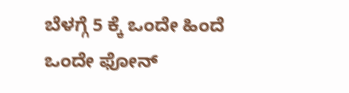ಬೆಳಗ್ಗೆ 5 ಕ್ಕೆ ಒಂದೇ ಹಿಂದೆ ಒಂದೇ ಫೋನ್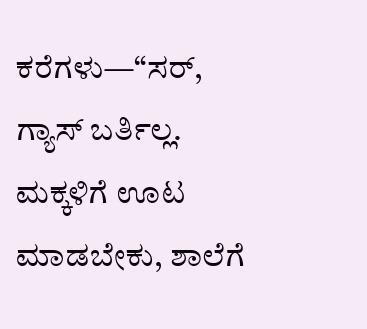ಕರೆಗಳು—“ಸರ್, ಗ್ಯಾಸ್ ಬರ್ತಿಲ್ಲ. ಮಕ್ಕಳಿಗೆ ಊಟ ಮಾಡಬೇಕು, ಶಾಲೆಗೆ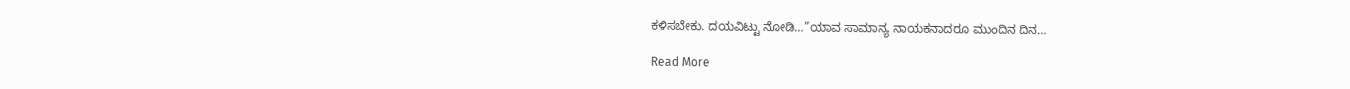ಕಳಿಸಬೇಕು. ದಯವಿಟ್ಟು ನೋಡಿ…”ಯಾವ ಸಾಮಾನ್ಯ ನಾಯಕನಾದರೂ ಮುಂದಿನ ದಿನ…

Read More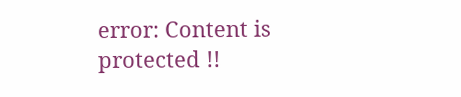error: Content is protected !!